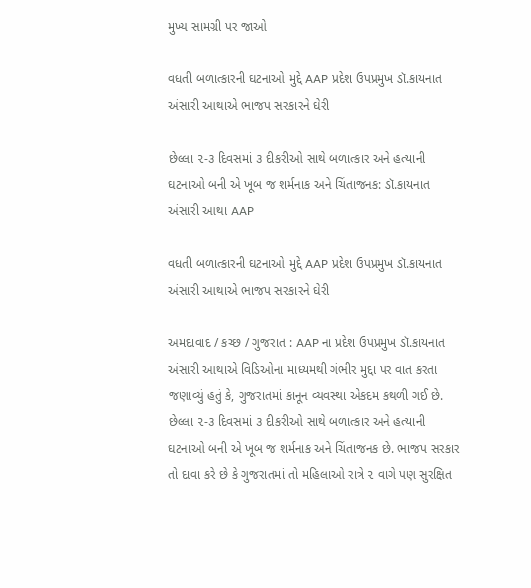મુખ્ય સામગ્રી પર જાઓ

વધતી બળાત્કારની ઘટનાઓ મુદ્દે AAP પ્રદેશ ઉપપ્રમુખ ડૉ.કાયનાત અંસારી આથાએ ભાજપ સરકારને ઘેરી

છેલ્લા ૨-૩ દિવસમાં ૩ દીકરીઓ સાથે બળાત્કાર અને હત્યાની ઘટનાઓ બની એ ખૂબ જ શર્મનાક અને ચિંતાજનક: ડૉ.કાયનાત અંસારી આથા AAP

વધતી બળાત્કારની ઘટનાઓ મુદ્દે AAP પ્રદેશ ઉપપ્રમુખ ડૉ.કાયનાત અંસારી આથાએ ભાજપ સરકારને ઘેરી

અમદાવાદ / કચ્છ / ગુજરાત : AAP ના પ્રદેશ ઉપપ્રમુખ ડૉ.કાયનાત અંસારી આથાએ વિડિઓના માધ્યમથી ગંભીર મુદ્દા પર વાત કરતા જણાવ્યું હતું કે, ગુજરાતમાં કાનૂન વ્યવસ્થા એકદમ કથળી ગઈ છે. છેલ્લા ૨-૩ દિવસમાં ૩ દીકરીઓ સાથે બળાત્કાર અને હત્યાની ઘટનાઓ બની એ ખૂબ જ શર્મનાક અને ચિંતાજનક છે. ભાજપ સરકાર તો દાવા કરે છે કે ગુજરાતમાં તો મહિલાઓ રાત્રે ૨ વાગે પણ સુરક્ષિત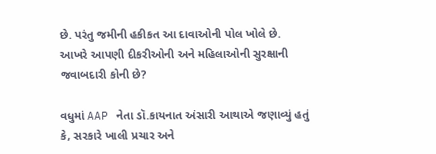છે. પરંતુ જમીની હકીકત આ દાવાઓની પોલ ખોલે છે. આખરે આપણી દીકરીઓની અને મહિલાઓની સુરક્ષાની જવાબદારી કોની છે?

વધુમાં AAP નેતા ડૉ.કાયનાત અંસારી આથાએ જણાવ્યું હતું કે, સરકારે ખાલી પ્રચાર અને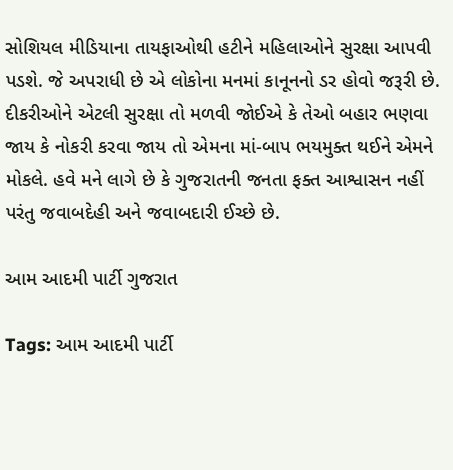સોશિયલ મીડિયાના તાયફાઓથી હટીને મહિલાઓને સુરક્ષા આપવી પડશે. જે અપરાધી છે એ લોકોના મનમાં કાનૂનનો ડર હોવો જરૂરી છે. દીકરીઓને એટલી સુરક્ષા તો મળવી જોઈએ કે તેઓ બહાર ભણવા જાય કે નોકરી કરવા જાય તો એમના માં-બાપ ભયમુક્ત થઈને એમને મોકલે. હવે મને લાગે છે કે ગુજરાતની જનતા ફક્ત આશ્વાસન નહીં પરંતુ જવાબદેહી અને જવાબદારી ઈચ્છે છે.

આમ આદમી પાર્ટી ગુજરાત

Tags: આમ આદમી પાર્ટી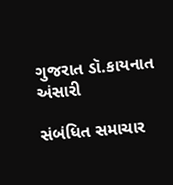ગુજરાત ડૉ.કાયનાત અંસારી

સંબંધિત સમાચાર